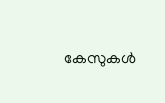കേസുകള്‍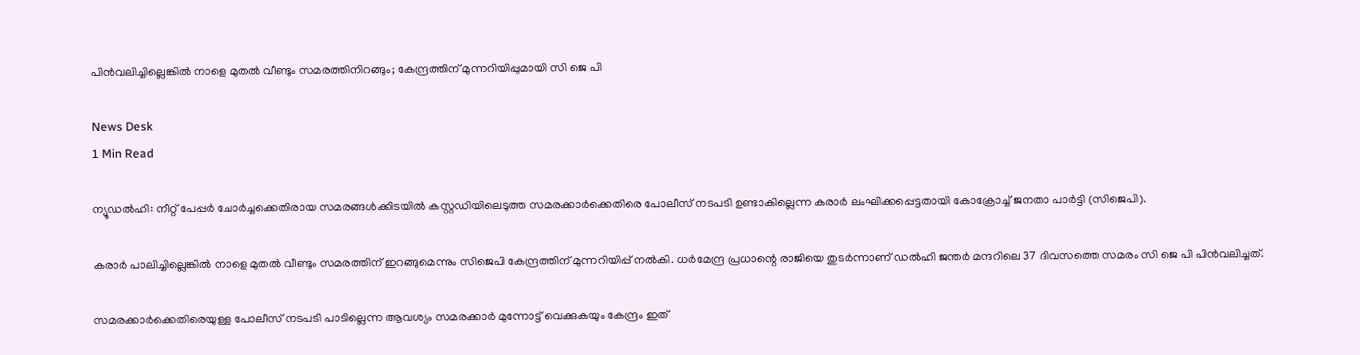പിന്‍വലിച്ചില്ലെങ്കില്‍ നാളെ മുതല്‍ വീണ്ടും സമരത്തിനിറങ്ങും; കേന്ദ്രത്തിന് മുന്നറിയിപ്പുമായി സി ജെ പി

News Desk
1 Min Read

ന്യൂഡല്‍ഹി: നീറ്റ് പേപ്പര്‍ ചോര്‍ച്ചക്കെതിരായ സമരങ്ങള്‍ക്കിടയില്‍ കസ്റ്റഡിയിലെടുത്ത സമരക്കാര്‍ക്കെതിരെ പോലീസ് നടപടി ഉണ്ടാകില്ലെന്ന കരാര്‍ ലംഘിക്കപ്പെട്ടതായി കോക്രോച്ച് ജനതാ പാര്‍ട്ടി (സിജെപി).

കരാര്‍ പാലിച്ചില്ലെങ്കില്‍ നാളെ മുതല്‍ വീണ്ടും സമരത്തിന് ഇറങ്ങുമെന്നും സിജെപി കേന്ദ്രത്തിന് മുന്നറിയിപ്പ് നല്‍കി. ധര്‍മേന്ദ്ര പ്രധാന്റെ രാജിയെ തുടര്‍ന്നാണ് ഡല്‍ഹി ജന്തര്‍ മന്ദറിലെ 37 ദിവസത്തെ സമരം സി ജെ പി പിന്‍വലിച്ചത്.

സമരക്കാര്‍ക്കെതിരെയുള്ള പോലീസ് നടപടി പാടില്ലെന്ന ആവശ്യം സമരക്കാര്‍ മുന്നോട്ട് വെക്കുകയും കേന്ദ്രം ഇത്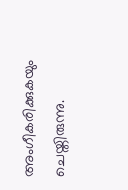അംഗീകരിക്കുകയും ചെയ്തിരുന്നു.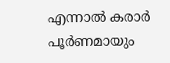എന്നാല്‍ കരാര്‍ പൂര്‍ണമായും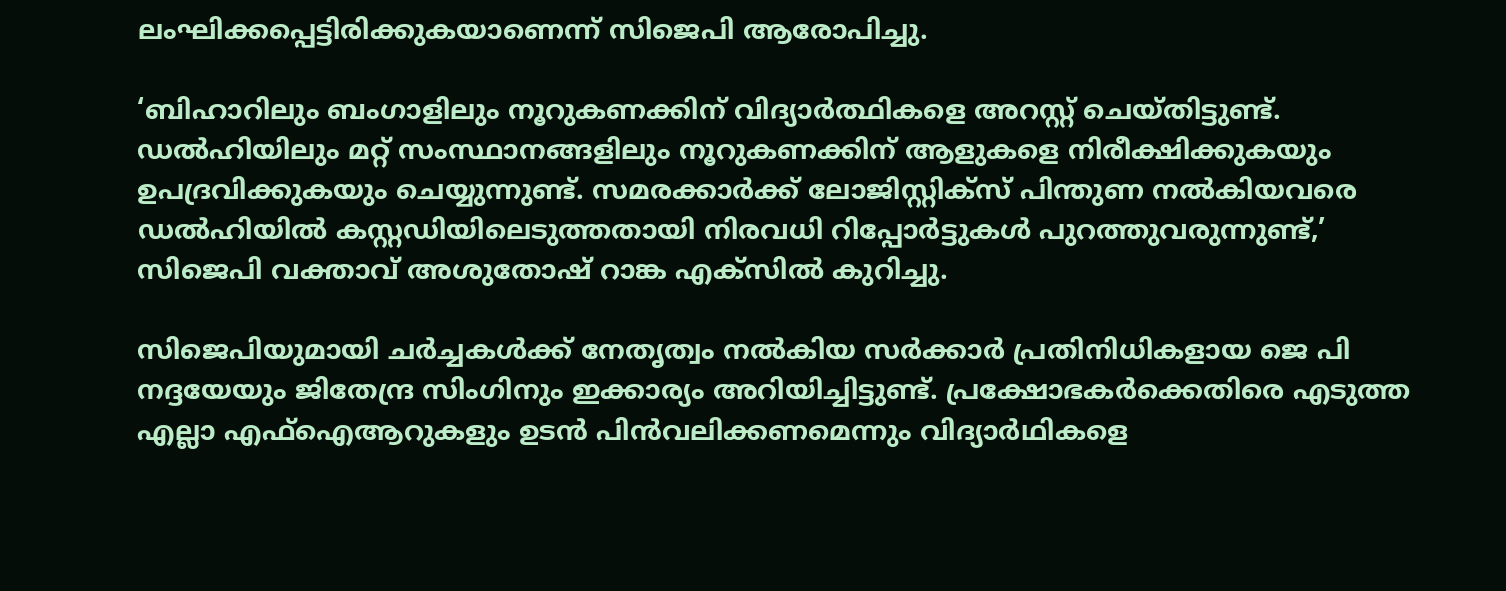ലംഘിക്കപ്പെട്ടിരിക്കുകയാണെന്ന് സിജെപി ആരോപിച്ചു.

‘ബിഹാറിലും ബംഗാളിലും നൂറുകണക്കിന് വിദ്യാര്‍ത്ഥികളെ അറസ്റ്റ് ചെയ്തിട്ടുണ്ട്. ഡല്‍ഹിയിലും മറ്റ് സംസ്ഥാനങ്ങളിലും നൂറുകണക്കിന് ആളുകളെ നിരീക്ഷിക്കുകയും ഉപദ്രവിക്കുകയും ചെയ്യുന്നുണ്ട്. സമരക്കാര്‍ക്ക് ലോജിസ്റ്റിക്‌സ് പിന്തുണ നല്‍കിയവരെ ഡല്‍ഹിയില്‍ കസ്റ്റഡിയിലെടുത്തതായി നിരവധി റിപ്പോര്‍ട്ടുകള്‍ പുറത്തുവരുന്നുണ്ട്,’ സിജെപി വക്താവ് അശുതോഷ് റാങ്ക എക്‌സില്‍ കുറിച്ചു.

സിജെപിയുമായി ചര്‍ച്ചകള്‍ക്ക് നേതൃത്വം നല്‍കിയ സര്‍ക്കാര്‍ പ്രതിനിധികളായ ജെ പി നദ്ദയേയും ജിതേന്ദ്ര സിംഗിനും ഇക്കാര്യം അറിയിച്ചിട്ടുണ്ട്. പ്രക്ഷോഭകര്‍ക്കെതിരെ എടുത്ത എല്ലാ എഫ്ഐആറുകളും ഉടന്‍ പിന്‍വലിക്കണമെന്നും വിദ്യാര്‍ഥികളെ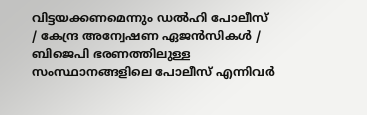വിട്ടയക്കണമെന്നും ഡല്‍ഹി പോലീസ് / കേന്ദ്ര അന്വേഷണ ഏജന്‍സികള്‍ / ബിജെപി ഭരണത്തിലുള്ള സംസ്ഥാനങ്ങളിലെ പോലീസ് എന്നിവര്‍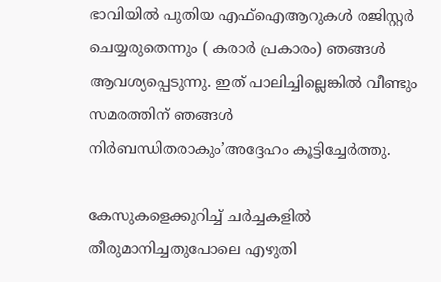ഭാവിയില്‍ പുതിയ എഫ്ഐആറുകള്‍ രജിസ്റ്റര്‍ ചെയ്യരുതെന്നും ( കരാര്‍ പ്രകാരം) ഞങ്ങള്‍ ആവശ്യപ്പെടുന്നു. ഇത് പാലിച്ചില്ലെങ്കില്‍ വീണ്ടും സമരത്തിന് ഞങ്ങള്‍ നിര്‍ബന്ധിതരാകും’അദ്ദേഹം കൂട്ടിച്ചേര്‍ത്തു.

കേസുകളെക്കുറിച്ച് ചര്‍ച്ചകളില്‍ തീരുമാനിച്ചതുപോലെ എഴുതി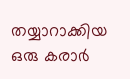തയ്യാറാക്കിയ ഒരു കരാര്‍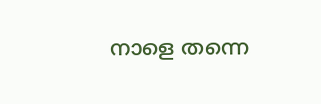നാളെ തന്നെ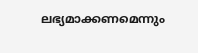ലഭ്യമാക്കണമെന്നും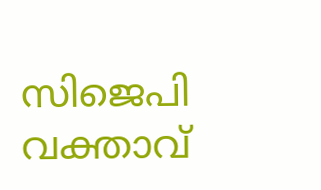സിജെപി വക്താവ്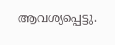ആവശ്യപ്പെട്ടു.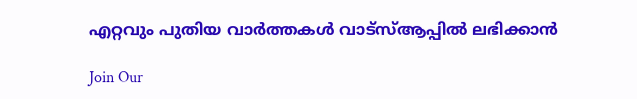എറ്റവും പുതിയ വാർത്തകൾ വാട്സ്ആപ്പിൽ ലഭിക്കാൻ

Join Our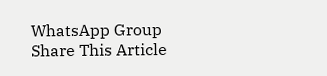WhatsApp Group
Share This Article